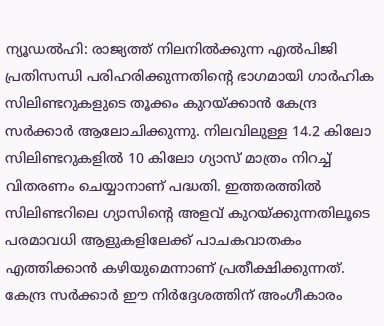ന്യൂഡൽഹി: രാജ്യത്ത് നിലനിൽക്കുന്ന എൽപിജി പ്രതിസന്ധി പരിഹരിക്കുന്നതിന്റെ ഭാഗമായി ഗാർഹിക സിലിണ്ടറുകളുടെ തൂക്കം കുറയ്ക്കാൻ കേന്ദ്ര സർക്കാർ ആലോചിക്കുന്നു. നിലവിലുള്ള 14.2 കിലോ സിലിണ്ടറുകളിൽ 10 കിലോ ഗ്യാസ് മാത്രം നിറച്ച് വിതരണം ചെയ്യാനാണ് പദ്ധതി. ഇത്തരത്തിൽ സിലിണ്ടറിലെ ഗ്യാസിന്റെ അളവ് കുറയ്ക്കുന്നതിലൂടെ പരമാവധി ആളുകളിലേക്ക് പാചകവാതകം എത്തിക്കാൻ കഴിയുമെന്നാണ് പ്രതീക്ഷിക്കുന്നത്.
കേന്ദ്ര സർക്കാർ ഈ നിർദ്ദേശത്തിന് അംഗീകാരം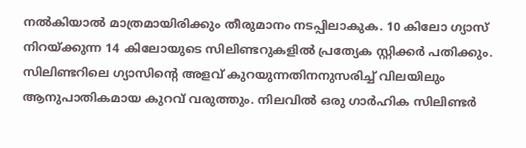നൽകിയാൽ മാത്രമായിരിക്കും തീരുമാനം നടപ്പിലാകുക. 10 കിലോ ഗ്യാസ് നിറയ്ക്കുന്ന 14 കിലോയുടെ സിലിണ്ടറുകളിൽ പ്രത്യേക സ്റ്റിക്കർ പതിക്കും. സിലിണ്ടറിലെ ഗ്യാസിന്റെ അളവ് കുറയുന്നതിനനുസരിച്ച് വിലയിലും ആനുപാതികമായ കുറവ് വരുത്തും. നിലവിൽ ഒരു ഗാർഹിക സിലിണ്ടർ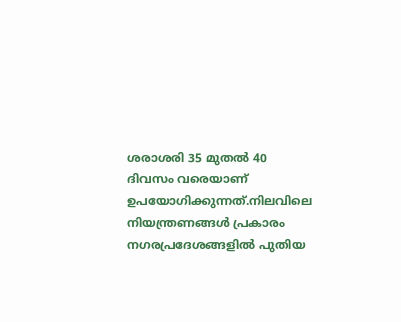ശരാശരി 35 മുതൽ 40 ദിവസം വരെയാണ് ഉപയോഗിക്കുന്നത്.നിലവിലെ നിയന്ത്രണങ്ങൾ പ്രകാരം നഗരപ്രദേശങ്ങളിൽ പുതിയ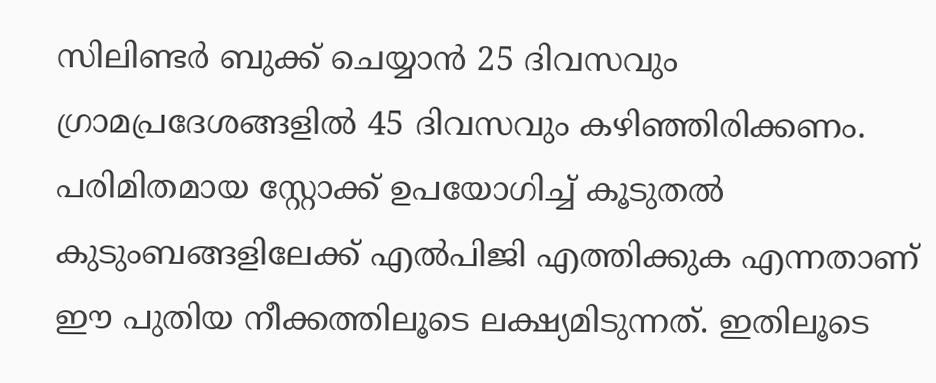സിലിണ്ടർ ബുക്ക് ചെയ്യാൻ 25 ദിവസവും ഗ്രാമപ്രദേശങ്ങളിൽ 45 ദിവസവും കഴിഞ്ഞിരിക്കണം.
പരിമിതമായ സ്റ്റോക്ക് ഉപയോഗിച്ച് കൂടുതൽ കുടുംബങ്ങളിലേക്ക് എൽപിജി എത്തിക്കുക എന്നതാണ് ഈ പുതിയ നീക്കത്തിലൂടെ ലക്ഷ്യമിടുന്നത്. ഇതിലൂടെ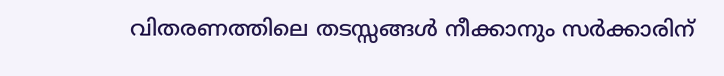വിതരണത്തിലെ തടസ്സങ്ങൾ നീക്കാനും സർക്കാരിന്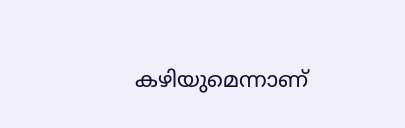കഴിയുമെന്നാണ്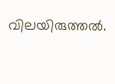വിലയിരുത്തൽ.